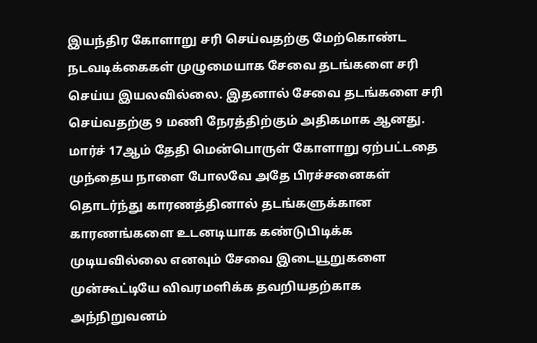இயந்திர கோளாறு சரி செய்வதற்கு மேற்கொண்ட நடவடிக்கைகள் முழுமையாக சேவை தடங்களை சரி செய்ய இயலவில்லை. இதனால் சேவை தடங்களை சரி செய்வதற்கு 9 மணி நேரத்திற்கும் அதிகமாக ஆனது.
மார்ச் 17ஆம் தேதி மென்பொருள் கோளாறு ஏற்பட்டதை முந்தைய நாளை போலவே அதே பிரச்சனைகள் தொடர்ந்து காரணத்தினால் தடங்களுக்கான காரணங்களை உடனடியாக கண்டுபிடிக்க முடியவில்லை எனவும் சேவை இடையூறுகளை முன்கூட்டியே விவரமளிக்க தவறியதற்காக அந்நிறுவனம்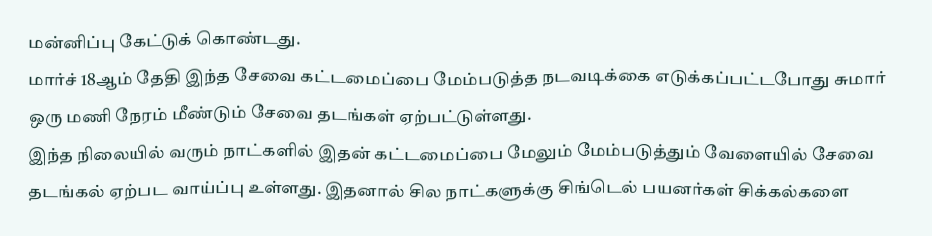மன்னிப்பு கேட்டுக் கொண்டது.
மார்ச் 18ஆம் தேதி இந்த சேவை கட்டமைப்பை மேம்படுத்த நடவடிக்கை எடுக்கப்பட்டபோது சுமார் ஒரு மணி நேரம் மீண்டும் சேவை தடங்கள் ஏற்பட்டுள்ளது.
இந்த நிலையில் வரும் நாட்களில் இதன் கட்டமைப்பை மேலும் மேம்படுத்தும் வேளையில் சேவை தடங்கல் ஏற்பட வாய்ப்பு உள்ளது. இதனால் சில நாட்களுக்கு சிங்டெல் பயனர்கள் சிக்கல்களை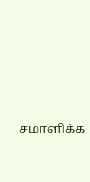சமாளிக்க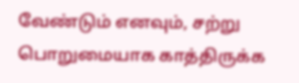வேண்டும் எனவும், சற்று பொறுமையாக காத்திருக்க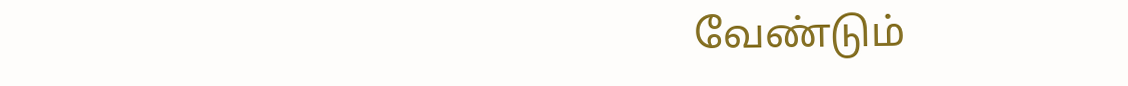வேண்டும்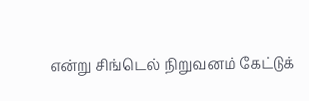என்று சிங்டெல் நிறுவனம் கேட்டுக்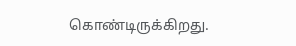கொண்டிருக்கிறது.